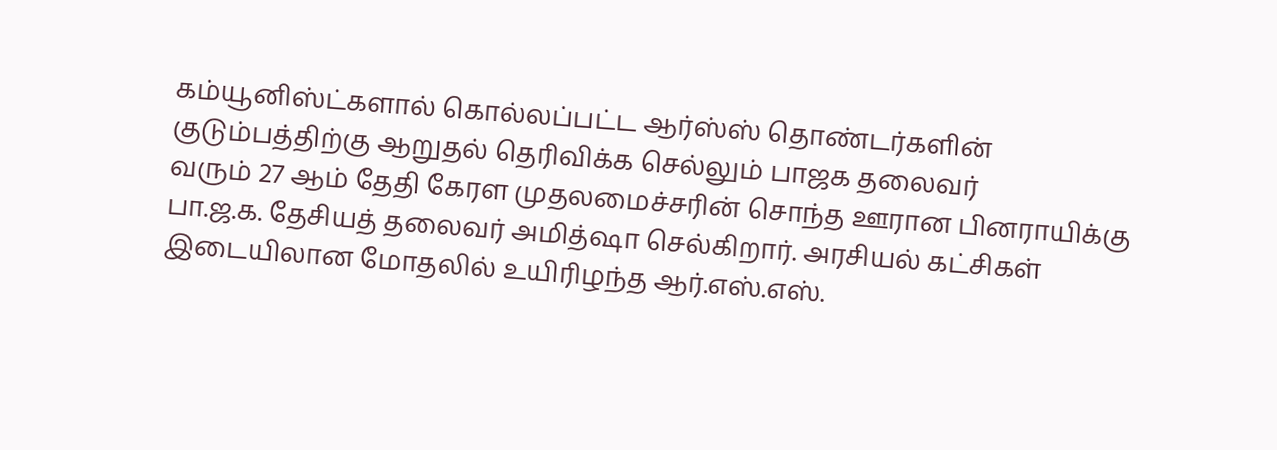கம்யூனிஸ்ட்களால் கொல்லப்பட்ட ஆர்ஸ்ஸ் தொண்டர்களின் குடும்பத்திற்கு ஆறுதல் தெரிவிக்க செல்லும் பாஜக தலைவர்
வரும் 27 ஆம் தேதி கேரள முதலமைச்சரின் சொந்த ஊரான பினராயிக்கு பா.ஜ.க. தேசியத் தலைவர் அமித்ஷா செல்கிறார். அரசியல் கட்சிகள் இடையிலான மோதலில் உயிரிழந்த ஆர்.எஸ்.எஸ்.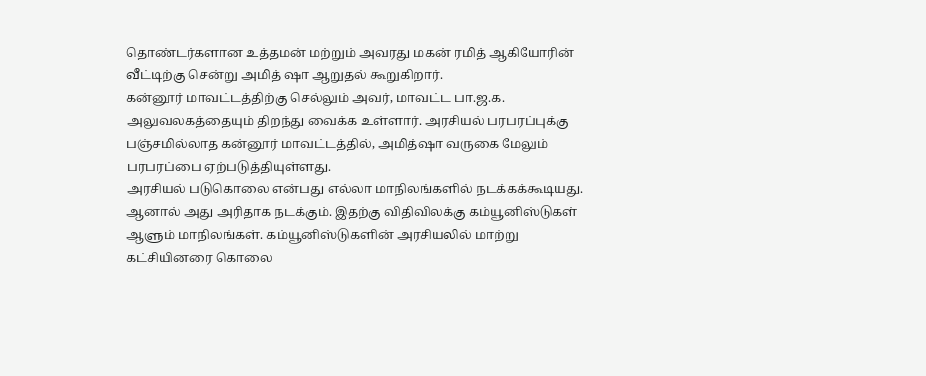தொண்டர்களான உத்தமன் மற்றும் அவரது மகன் ரமித் ஆகியோரின் வீட்டிற்கு சென்று அமித் ஷா ஆறுதல் கூறுகிறார்.
கன்னூர் மாவட்டத்திற்கு செல்லும் அவர், மாவட்ட பா.ஜ.க. அலுவலகத்தையும் திறந்து வைக்க உள்ளார். அரசியல் பரபரப்புக்கு பஞ்சமில்லாத கன்னூர் மாவட்டத்தில், அமித்ஷா வருகை மேலும் பரபரப்பை ஏற்படுத்தியுள்ளது.
அரசியல் படுகொலை என்பது எல்லா மாநிலங்களில் நடக்கக்கூடியது. ஆனால் அது அரிதாக நடக்கும். இதற்கு விதிவிலக்கு கம்யூனிஸ்டுகள் ஆளும் மாநிலங்கள். கம்யூனிஸ்டுகளின் அரசியலில் மாற்று கட்சியினரை கொலை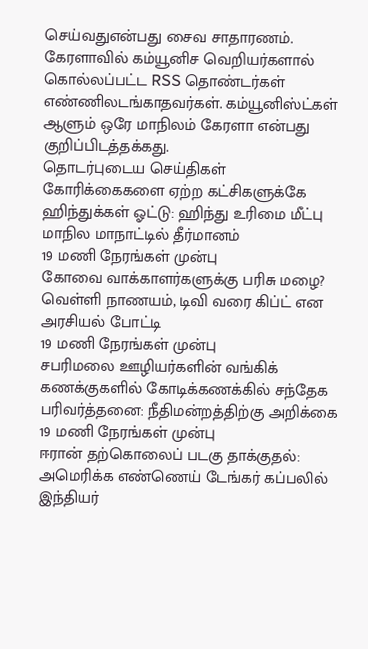செய்வதுஎன்பது சைவ சாதாரணம். கேரளாவில் கம்யூனிச வெறியர்களால் கொல்லப்பட்ட RSS தொண்டர்கள் எண்ணிலடங்காதவர்கள். கம்யூனிஸ்ட்கள் ஆளும் ஒரே மாநிலம் கேரளா என்பது குறிப்பிடத்தக்கது.
தொடர்புடைய செய்திகள்
கோரிக்கைகளை ஏற்ற கட்சிகளுக்கே ஹிந்துக்கள் ஓட்டு: ஹிந்து உரிமை மீட்பு மாநில மாநாட்டில் தீர்மானம்
19 மணி நேரங்கள் முன்பு
கோவை வாக்காளர்களுக்கு பரிசு மழை? வெள்ளி நாணயம், டிவி வரை கிப்ட் என அரசியல் போட்டி
19 மணி நேரங்கள் முன்பு
சபரிமலை ஊழியர்களின் வங்கிக் கணக்குகளில் கோடிக்கணக்கில் சந்தேக பரிவர்த்தனை: நீதிமன்றத்திற்கு அறிக்கை
19 மணி நேரங்கள் முன்பு
ஈரான் தற்கொலைப் படகு தாக்குதல்: அமெரிக்க எண்ணெய் டேங்கர் கப்பலில் இந்தியர்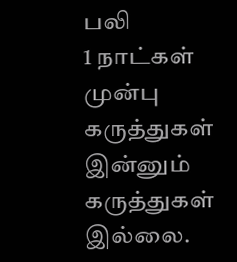பலி
1 நாட்கள் முன்பு
கருத்துகள்
இன்னும் கருத்துகள் இல்லை.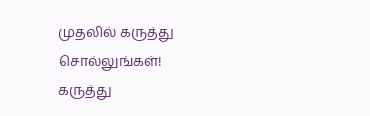முதலில் கருத்து சொல்லுங்கள்!
கருத்து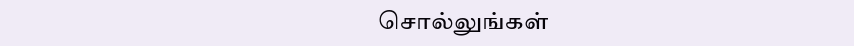சொல்லுங்கள்